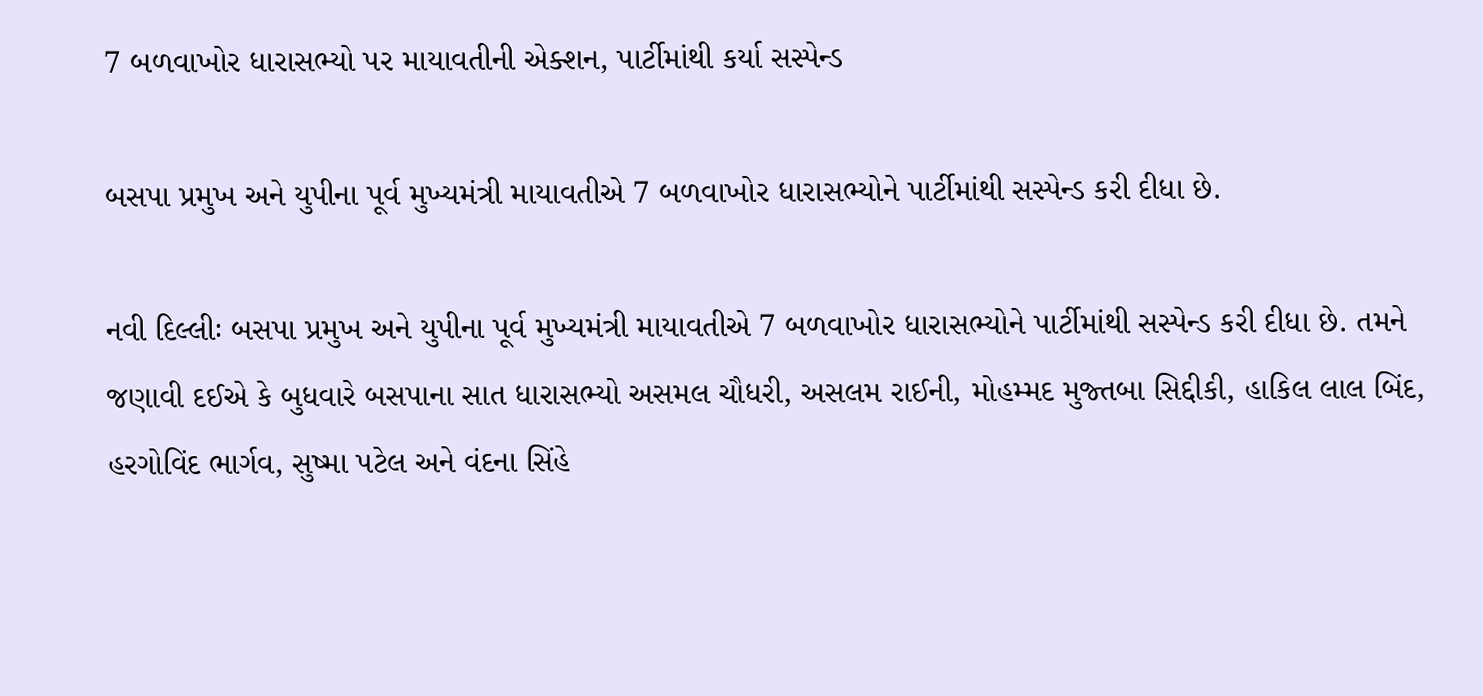7 બળવાખોર ધારાસભ્યો પર માયાવતીની એક્શન, પાર્ટીમાંથી કર્યા સસ્પેન્ડ

બસપા પ્રમુખ અને યુપીના પૂર્વ મુખ્યમંત્રી માયાવતીએ 7 બળવાખોર ધારાસભ્યોને પાર્ટીમાંથી સસ્પેન્ડ કરી દીધા છે.

નવી દિલ્લીઃ બસપા પ્રમુખ અને યુપીના પૂર્વ મુખ્યમંત્રી માયાવતીએ 7 બળવાખોર ધારાસભ્યોને પાર્ટીમાંથી સસ્પેન્ડ કરી દીધા છે. તમને જણાવી દઈએ કે બુધવારે બસપાના સાત ધારાસભ્યો અસમલ ચૌધરી, અસલમ રાઈની, મોહમ્મદ મુજ્તબા સિદ્દીકી, હાકિલ લાલ બિંદ, હરગોવિંદ ભાર્ગવ, સુષ્મા પટેલ અને વંદના સિંહે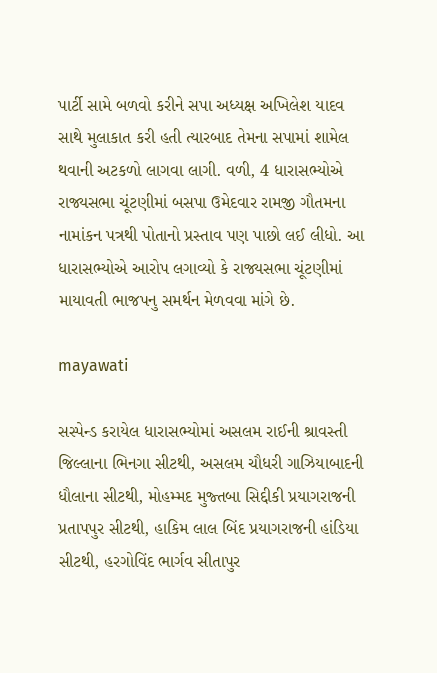પાર્ટી સામે બળવો કરીને સપા અધ્યક્ષ અખિલેશ યાદવ સાથે મુલાકાત કરી હતી ત્યારબાદ તેમના સપામાં શામેલ થવાની અટકળો લાગવા લાગી. વળી, 4 ધારાસભ્યોએ રાજ્યસભા ચૂંટણીમાં બસપા ઉમેદવાર રામજી ગૌતમના નામાંકન પત્રથી પોતાનો પ્રસ્તાવ પણ પાછો લઈ લીધો. આ ધારાસભ્યોએ આરોપ લગાવ્યો કે રાજ્યસભા ચૂંટણીમાં માયાવતી ભાજપનુ સમર્થન મેળવવા માંગે છે.

mayawati

સસ્પેન્ડ કરાયેલ ધારાસભ્યોમાં અસલમ રાઈની શ્રાવસ્તી જિલ્લાના ભિનગા સીટથી, અસલમ ચૌધરી ગાઝિયાબાદની ધૌલાના સીટથી, મોહમ્મદ મુજ્તબા સિદ્દીકી પ્રયાગરાજની પ્રતાપપુર સીટથી, હાકિમ લાલ બિંદ પ્રયાગરાજની હાંડિયા સીટથી, હરગોવિંદ ભાર્ગવ સીતાપુર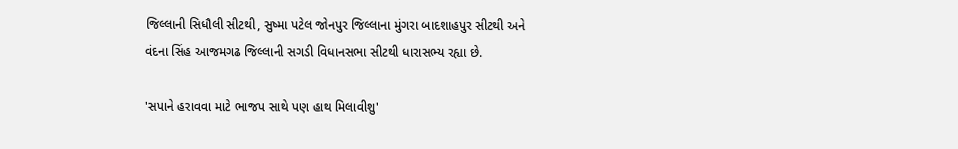જિલ્લાની સિધૌલી સીટથી, સુષ્મા પટેલ જોનપુર જિલ્લાના મુંગરા બાદશાહપુર સીટથી અને વંદના સિંહ આજમગઢ જિલ્લાની સગડી વિધાનસભા સીટથી ધારાસભ્ય રહ્યા છે.

'સપાને હરાવવા માટે ભાજપ સાથે પણ હાથ મિલાવીશુ'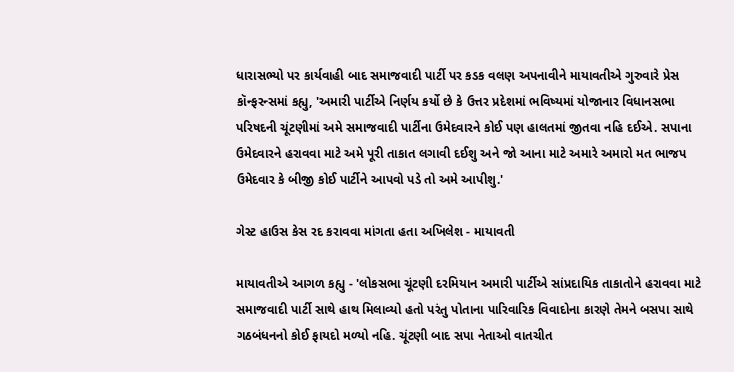ધારાસભ્યો પર કાર્યવાહી બાદ સમાજવાદી પાર્ટી પર કડક વલણ અપનાવીને માયાવતીએ ગુરુવારે પ્રેસ કૉન્ફરન્સમાં કહ્યુ, 'અમારી પાર્ટીએ નિર્ણય કર્યો છે કે ઉત્તર પ્રદેશમાં ભવિષ્યમાં યોજાનાર વિધાનસભા પરિષદની ચૂંટણીમાં અમે સમાજવાદી પાર્ટીના ઉમેદવારને કોઈ પણ હાલતમાં જીતવા નહિ દઈએ. સપાના ઉમેદવારને હરાવવા માટે અમે પૂરી તાકાત લગાવી દઈશુ અને જો આના માટે અમારે અમારો મત ભાજપ ઉમેદવાર કે બીજી કોઈ પાર્ટીને આપવો પડે તો અમે આપીશુ.'

ગેસ્ટ હાઉસ કેસ રદ કરાવવા માંગતા હતા અખિલેશ - માયાવતી

માયાવતીએ આગળ કહ્યુ - 'લોકસભા ચૂંટણી દરમિયાન અમારી પાર્ટીએ સાંપ્રદાયિક તાકાતોને હરાવવા માટે સમાજવાદી પાર્ટી સાથે હાથ મિલાવ્યો હતો પરંતુ પોતાના પારિવારિક વિવાદોના કારણે તેમને બસપા સાથે ગઠબંધનનો કોઈ ફાયદો મળ્યો નહિ. ચૂંટણી બાદ સપા નેતાઓ વાતચીત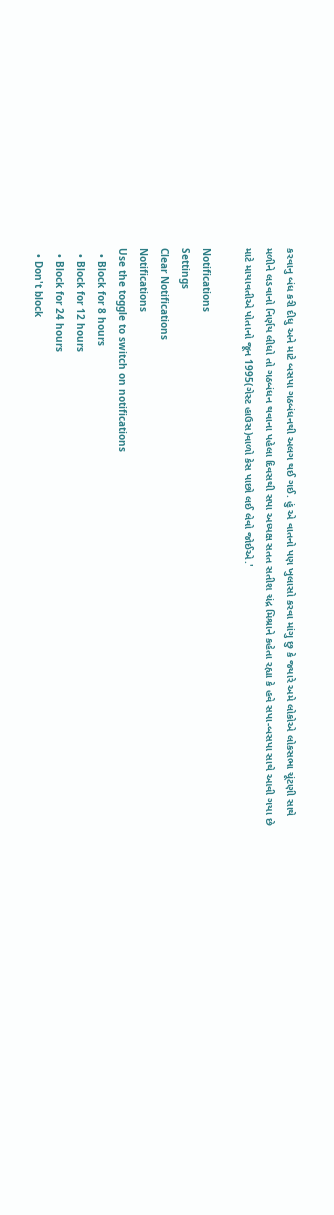કરવાનુ બંધ કરી દીધુ અને માટે બસપા ગઠબંધનથી અલગ થઈ ગઈ. હું એ વાતનો પણ ખુલાસો કરવા માંગુ છુ કે જ્યારે અમે લોકોએ લોકસભા ચૂંટણી સાથે મળીને લડવાનો નિર્ણય લીધો તો ગઠબંધન થવાના પહેલા દિવસથી સપા અધ્યક્ષ સતત સતીશ ચંદ્ર મિશ્રાને કહેતા રહ્યા કે હવે સપા-બસપા સાથે આવી ગયા છે માટે માયાવતીએ પોતાનો જૂન 1995(ગેસ્ટ હાઉસ)વાળો કેસ પાછો લઈ લેવો જોઈએ.'

Notifications
Settings
Clear Notifications
Notifications
Use the toggle to switch on notifications
  • Block for 8 hours
  • Block for 12 hours
  • Block for 24 hours
  • Don't block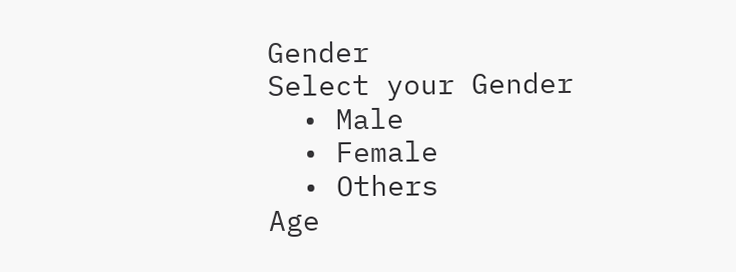Gender
Select your Gender
  • Male
  • Female
  • Others
Age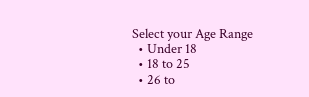Select your Age Range
  • Under 18
  • 18 to 25
  • 26 to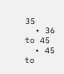35
  • 36 to 45
  • 45 to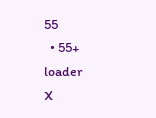55
  • 55+
loader
X